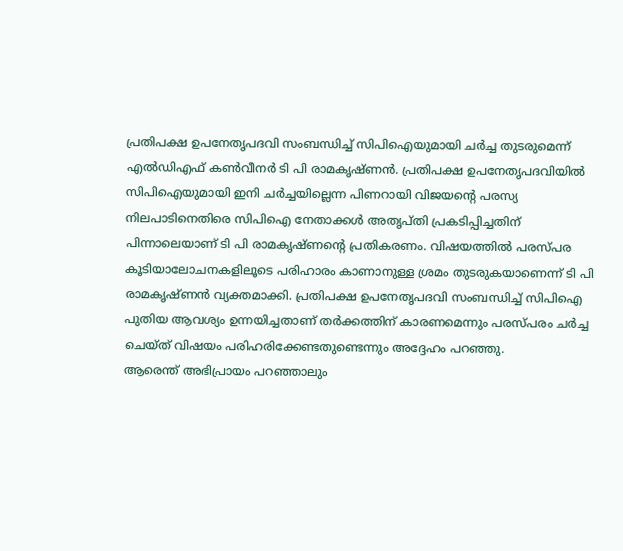പ്രതിപക്ഷ ഉപനേതൃപദവി സംബന്ധിച്ച് സിപിഐയുമായി ചർച്ച തുടരുമെന്ന് എൽഡിഎഫ് കൺവീനർ ടി പി രാമകൃഷ്ണൻ. പ്രതിപക്ഷ ഉപനേതൃപദവിയിൽ സിപിഐയുമായി ഇനി ചർച്ചയില്ലെന്ന പിണറായി വിജയന്റെ പരസ്യ നിലപാടിനെതിരെ സിപിഐ നേതാക്കൾ അതൃപ്തി പ്രകടിപ്പിച്ചതിന് പിന്നാലെയാണ് ടി പി രാമകൃഷ്ണന്റെ പ്രതികരണം. വിഷയത്തിൽ പരസ്പര കൂടിയാലോചനകളിലൂടെ പരിഹാരം കാണാനുള്ള ശ്രമം തുടരുകയാണെന്ന് ടി പി രാമകൃഷ്ണൻ വ്യക്തമാക്കി. പ്രതിപക്ഷ ഉപനേതൃപദവി സംബന്ധിച്ച് സിപിഐ പുതിയ ആവശ്യം ഉന്നയിച്ചതാണ് തർക്കത്തിന് കാരണമെന്നും പരസ്പരം ചർച്ച ചെയ്ത് വിഷയം പരിഹരിക്കേണ്ടതുണ്ടെന്നും അദ്ദേഹം പറഞ്ഞു.
ആരെന്ത് അഭിപ്രായം പറഞ്ഞാലും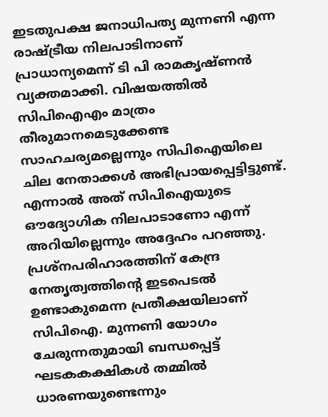ഇടതുപക്ഷ ജനാധിപത്യ മുന്നണി എന്ന രാഷ്ട്രീയ നിലപാടിനാണ് പ്രാധാന്യമെന്ന് ടി പി രാമകൃഷ്ണൻ വ്യക്തമാക്കി. വിഷയത്തിൽ സിപിഐഎം മാത്രം തീരുമാനമെടുക്കേണ്ട സാഹചര്യമല്ലെന്നും സിപിഐയിലെ ചില നേതാക്കൾ അഭിപ്രായപ്പെട്ടിട്ടുണ്ട്. എന്നാൽ അത് സിപിഐയുടെ ഔദ്യോഗിക നിലപാടാണോ എന്ന് അറിയില്ലെന്നും അദ്ദേഹം പറഞ്ഞു.
പ്രശ്നപരിഹാരത്തിന് കേന്ദ്ര നേതൃത്വത്തിന്റെ ഇടപെടൽ ഉണ്ടാകുമെന്ന പ്രതീക്ഷയിലാണ് സിപിഐ. മുന്നണി യോഗം ചേരുന്നതുമായി ബന്ധപ്പെട്ട് ഘടകകക്ഷികൾ തമ്മിൽ ധാരണയുണ്ടെന്നും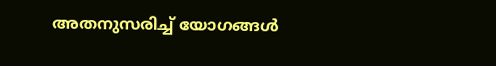അതനുസരിച്ച് യോഗങ്ങൾ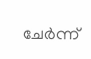ചേർന്ന്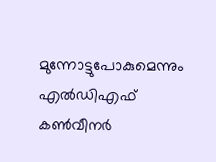മുന്നോട്ടുപോകുമെന്നും എൽഡിഎഫ് കൺവീനർ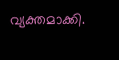വ്യക്തമാക്കി.